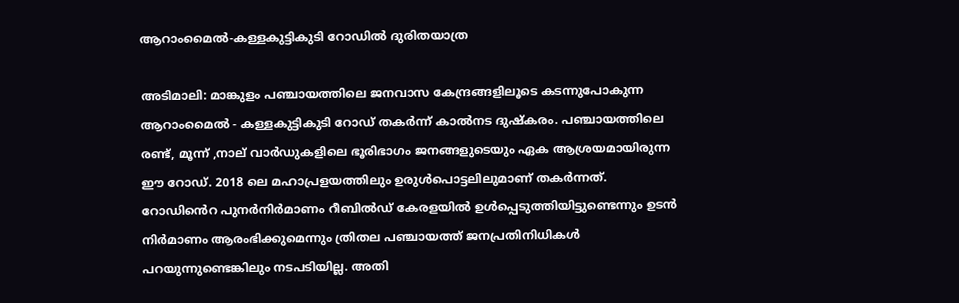ആറാംമൈല്‍-കള്ളകുട്ടികുടി റോഡിൽ ദുരിതയാത്ര

അടിമാലി: മാങ്കുളം പഞ്ചായത്തിലെ ജനവാസ കേന്ദ്രങ്ങളിലൂടെ കടന്നുപോകുന്ന ആറാംമൈല്‍ - കള്ളകുട്ടികുടി റോഡ് തകര്‍ന്ന് കാല്‍നട ദുഷ്കരം. പഞ്ചായത്തിലെ രണ്ട്, മൂന്ന് ,നാല് വാര്‍ഡുകളിലെ ഭൂരിഭാഗം ജനങ്ങളുടെയും ഏക ആശ്രയമായിരുന്ന ഈ റോഡ്. 2018 ലെ മഹാപ്രളയത്തിലും ഉരുള്‍പൊട്ടലിലുമാണ് തകര്‍ന്നത്. റോഡി‍ൻെറ പുനര്‍നിര്‍മാണം റീബിൽഡ് കേരളയില്‍ ഉള്‍പ്പെടുത്തിയിട്ടുണ്ടെന്നും ഉടന്‍ നിര്‍മാണം ആരംഭിക്കുമെന്നും ത്രിതല പഞ്ചായത്ത് ജനപ്രതിനിധികള്‍ പറയുന്നുണ്ടെങ്കിലും നടപടിയില്ല. അതി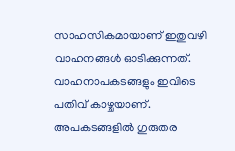സാഹസികമായാണ് ഇതുവഴി വാഹനങ്ങൾ ഓടിക്കുന്നത്. വാഹനാപകടങ്ങളും ഇവിടെ പതിവ് കാഴ്ചയാണ്. അപകടങ്ങളില്‍ ഗുരുതര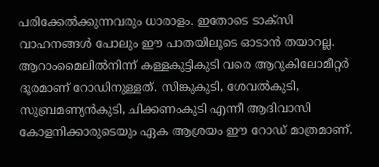പരിക്കേല്‍ക്കുന്നവരും ധാരാളം. ഇതോടെ ടാക്‌സി വാഹനങ്ങള്‍ പോലും ഈ പാതയിലൂടെ ഓടാന്‍ തയാറല്ല. ആറാംമൈലില്‍നിന്ന് കള്ളകുട്ടികുടി വരെ ആറുകിലോമീറ്റര്‍ ദൂരമാണ് റോഡിനുള്ളത്. സിങ്കുകുടി, ശേവല്‍കുടി, സുബ്രമണ്യന്‍കുടി, ചിക്കണംകുടി എന്നീ ആദിവാസി കോളനിക്കാരുടെയും ഏക ആശ്രയം ഈ റോഡ് മാത്രമാണ്.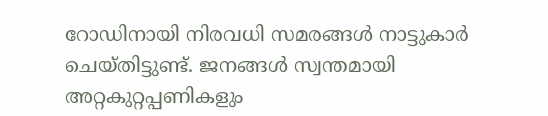റോഡിനായി നിരവധി സമരങ്ങള്‍ നാട്ടുകാര്‍ ചെയ്തിട്ടുണ്ട്. ജനങ്ങൾ സ്വന്തമായി അറ്റകുറ്റപ്പണികളും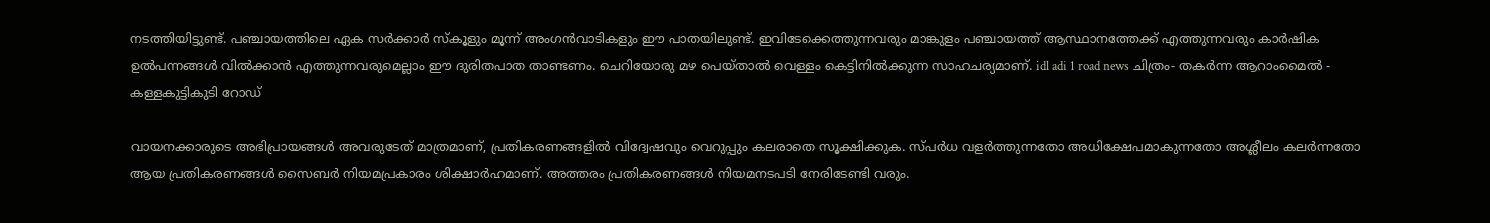നടത്തിയിട്ടുണ്ട്. പഞ്ചായത്തിലെ ഏക സര്‍ക്കാര്‍ സ്‌കൂളും മൂന്ന് അംഗന്‍വാടികളും ഈ പാതയിലുണ്ട്. ഇവിടേക്കെത്തുന്നവരും മാങ്കുളം പഞ്ചായത്ത് ആസ്ഥാനത്തേക്ക് എത്തുന്നവരും കാര്‍ഷിക ഉൽപന്നങ്ങൾ വില്‍ക്കാന്‍ എത്തുന്നവരുമെല്ലാം ഈ ദുരിതപാത താണ്ടണം. ചെറിയോരു മഴ പെയ്താല്‍ വെള്ളം കെട്ടിനില്‍ക്കുന്ന സാഹചര്യമാണ്. idl adi 1 road news ചിത്രം- തകര്‍ന്ന ആറാംമൈല്‍ - കള്ളകുട്ടികുടി റോഡ്

വായനക്കാരുടെ അഭിപ്രായങ്ങള്‍ അവരുടേത് മാത്രമാണ്, പ്രതികരണങ്ങളിൽ വിദ്വേഷവും വെറുപ്പും കലരാതെ സൂക്ഷിക്കുക. സ്പർധ വളർത്തുന്നതോ അധിക്ഷേപമാകുന്നതോ അശ്ലീലം കലർന്നതോ ആയ പ്രതികരണങ്ങൾ സൈബർ നിയമപ്രകാരം ശിക്ഷാർഹമാണ്. അത്തരം പ്രതികരണങ്ങൾ നിയമനടപടി നേരിടേണ്ടി വരും.